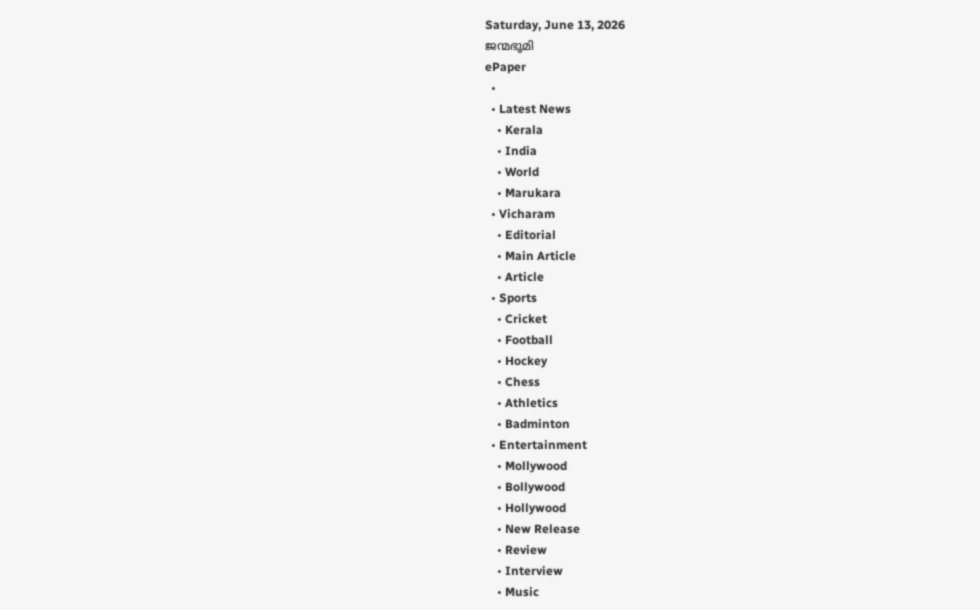Saturday, June 13, 2026
ജന്മഭൂമി
ePaper
  •
  • Latest News
    • Kerala
    • India
    • World
    • Marukara
  • Vicharam
    • Editorial
    • Main Article
    • Article
  • Sports
    • Cricket
    • Football
    • Hockey
    • Chess
    • Athletics
    • Badminton
  • Entertainment
    • Mollywood
    • Bollywood
    • Hollywood
    • New Release
    • Review
    • Interview
    • Music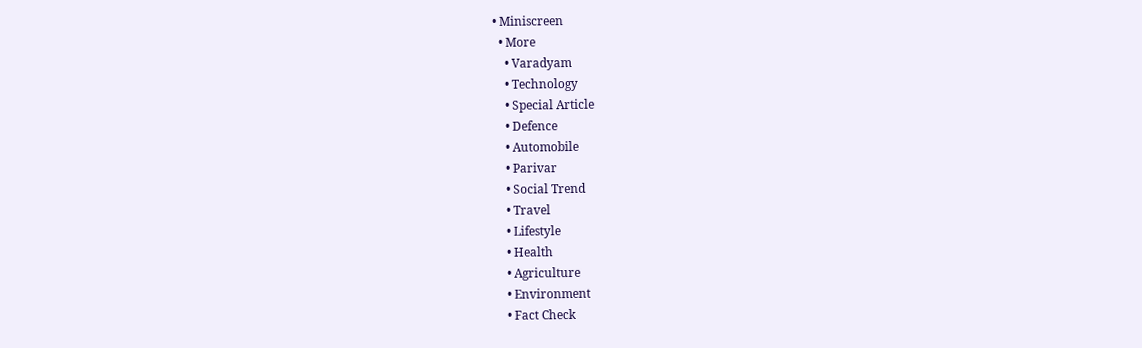• Miniscreen
  • More
    • Varadyam
    • Technology
    • Special Article
    • Defence
    • Automobile
    • Parivar
    • Social Trend
    • Travel
    • Lifestyle
    • Health
    • Agriculture
    • Environment
    • Fact Check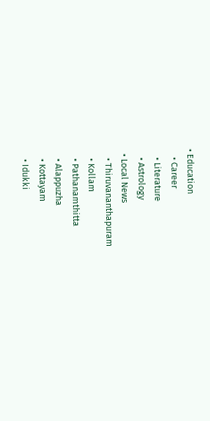• Education
    • Career
    • Literature
    • Astrology
  • Local News
    • Thiruvananthapuram
    • Kollam
    • Pathanamthitta
    • Alappuzha
    • Kottayam
    • Idukki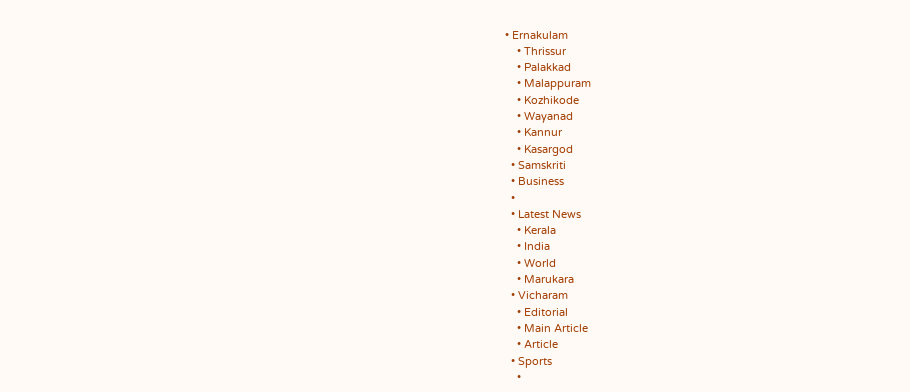• Ernakulam
    • Thrissur
    • Palakkad
    • Malappuram
    • Kozhikode
    • Wayanad
    • Kannur
    • Kasargod
  • Samskriti
  • Business
  •
  • Latest News
    • Kerala
    • India
    • World
    • Marukara
  • Vicharam
    • Editorial
    • Main Article
    • Article
  • Sports
    •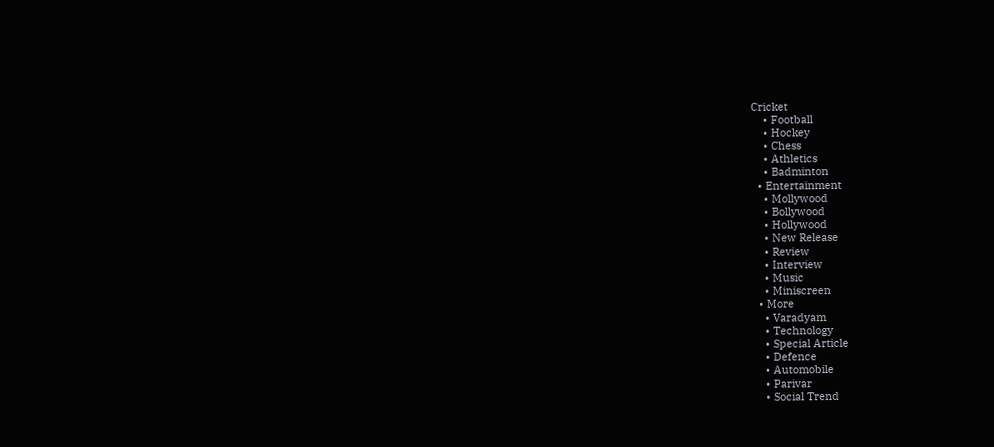Cricket
    • Football
    • Hockey
    • Chess
    • Athletics
    • Badminton
  • Entertainment
    • Mollywood
    • Bollywood
    • Hollywood
    • New Release
    • Review
    • Interview
    • Music
    • Miniscreen
  • More
    • Varadyam
    • Technology
    • Special Article
    • Defence
    • Automobile
    • Parivar
    • Social Trend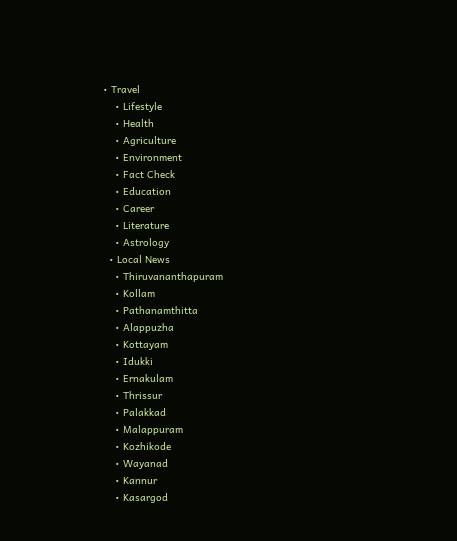• Travel
    • Lifestyle
    • Health
    • Agriculture
    • Environment
    • Fact Check
    • Education
    • Career
    • Literature
    • Astrology
  • Local News
    • Thiruvananthapuram
    • Kollam
    • Pathanamthitta
    • Alappuzha
    • Kottayam
    • Idukki
    • Ernakulam
    • Thrissur
    • Palakkad
    • Malappuram
    • Kozhikode
    • Wayanad
    • Kannur
    • Kasargod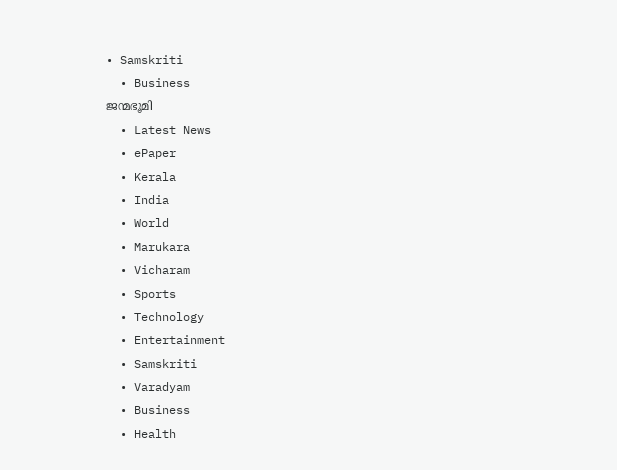• Samskriti
  • Business
ജന്മഭൂമി
  • Latest News
  • ePaper
  • Kerala
  • India
  • World
  • Marukara
  • Vicharam
  • Sports
  • Technology
  • Entertainment
  • Samskriti
  • Varadyam
  • Business
  • Health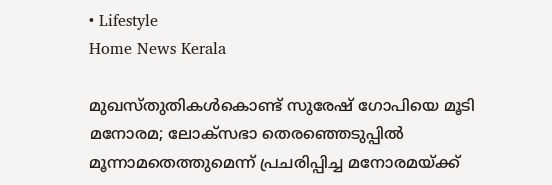• Lifestyle
Home News Kerala

മുഖസ്തുതികള്‍കൊണ്ട് സുരേഷ് ഗോപിയെ മൂടി മനോരമ; ലോക്സഭാ തെരഞ്ഞെടുപ്പില്‍ മൂന്നാമതെത്തുമെന്ന് പ്രചരിപ്പിച്ച മനോരമയ്‌ക്ക്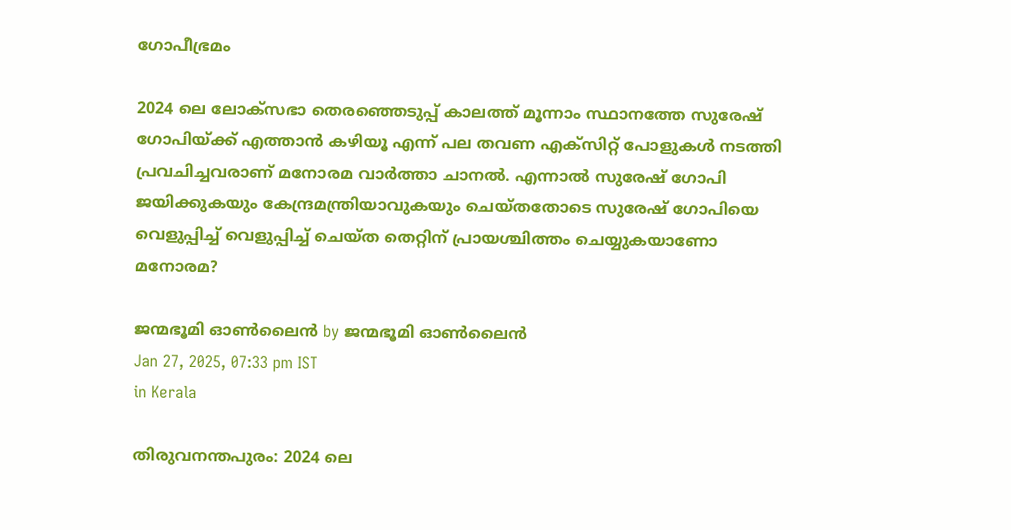ഗോപീഭ്രമം

2024 ലെ ലോക്സഭാ തെരഞ്ഞെടുപ്പ് കാലത്ത് മൂന്നാം സ്ഥാനത്തേ സുരേഷ് ഗോപിയ്‌ക്ക് എത്താന്‍ കഴിയൂ എന്ന് പല തവണ എക്സിറ്റ് പോളുകള്‍ നടത്തി പ്രവചിച്ചവരാണ് മനോരമ വാര്‍ത്താ ചാനല്‍. എന്നാല്‍ സുരേഷ് ഗോപി ജയിക്കുകയും കേന്ദ്രമന്ത്രിയാവുകയും ചെയ്തതോടെ സുരേഷ് ഗോപിയെ വെളുപ്പിച്ച് വെളുപ്പിച്ച് ചെയ്ത തെറ്റിന് പ്രായശ്ചിത്തം ചെയ്യുകയാണോ മനോരമ?

ജന്മഭൂമി ഓണ്‍ലൈന്‍ by ജന്മഭൂമി ഓണ്‍ലൈന്‍
Jan 27, 2025, 07:33 pm IST
in Kerala

തിരുവനന്തപുരം: 2024 ലെ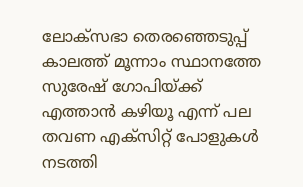ലോക്സഭാ തെരഞ്ഞെടുപ്പ് കാലത്ത് മൂന്നാം സ്ഥാനത്തേ സുരേഷ് ഗോപിയ്‌ക്ക് എത്താന്‍ കഴിയൂ എന്ന് പല തവണ എക്സിറ്റ് പോളുകള്‍ നടത്തി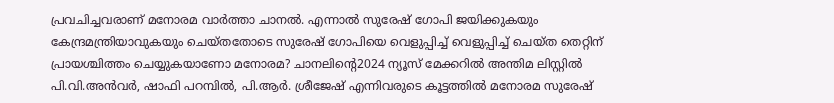പ്രവചിച്ചവരാണ് മനോരമ വാര്‍ത്താ ചാനല്‍. എന്നാല്‍ സുരേഷ് ഗോപി ജയിക്കുകയും കേന്ദ്രമന്ത്രിയാവുകയും ചെയ്തതോടെ സുരേഷ് ഗോപിയെ വെളുപ്പിച്ച് വെളുപ്പിച്ച് ചെയ്ത തെറ്റിന് പ്രായശ്ചിത്തം ചെയ്യുകയാണോ മനോരമ? ചാനലിന്റെ2024 ന്യൂസ് മേക്കറില്‍ അന്തിമ ലിസ്റ്റില്‍ പി.വി.അന്‍വര്‍, ഷാഫി പറമ്പില്‍, പി.ആര്‍. ശ്രീജേഷ് എന്നിവരുടെ കൂട്ടത്തില്‍ മനോരമ സുരേഷ്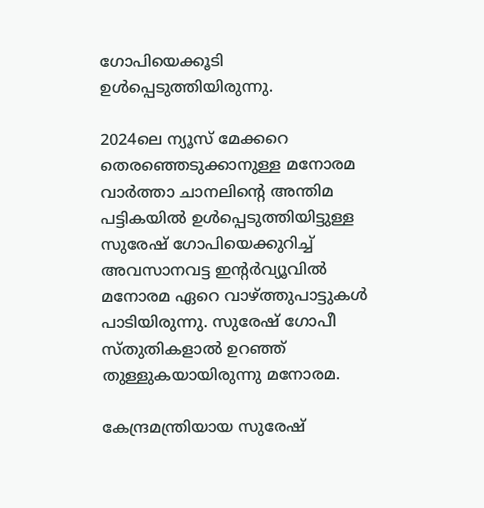ഗോപിയെക്കൂടി ഉള്‍പ്പെടുത്തിയിരുന്നു.

2024ലെ ന്യൂസ് മേക്കറെ തെരഞ്ഞെടുക്കാനുള്ള മനോരമ വാര്‍ത്താ ചാനലിന്റെ അന്തിമ പട്ടികയില്‍ ഉള്‍പ്പെടുത്തിയിട്ടുള്ള സുരേഷ് ഗോപിയെക്കുറിച്ച് അവസാനവട്ട ഇന്‍റര്‍വ്യൂവില്‍ മനോരമ ഏറെ വാഴ്‌ത്തുപാട്ടുകള്‍ പാടിയിരുന്നു. സുരേഷ് ഗോപീ സ്തുതികളാല്‍ ഉറഞ്ഞ് തുള്ളുകയായിരുന്നു മനോരമ.

കേന്ദ്രമന്ത്രിയായ സുരേഷ്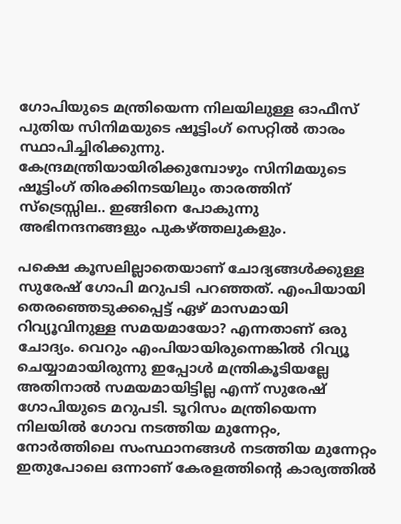ഗോപിയുടെ മന്ത്രിയെന്ന നിലയിലുള്ള ഓഫീസ് പുതിയ സിനിമയുടെ ഷൂട്ടിംഗ് സെറ്റില്‍ താരം സ്ഥാപിച്ചിരിക്കുന്നു. കേന്ദ്രമന്ത്രിയായിരിക്കുമ്പോഴും സിനിമയുടെ ഷൂട്ടിംഗ് തിരക്കിനടയിലും താരത്തിന് സ്ട്രെസ്സില.. ഇങ്ങിനെ പോകുന്നു അഭിനന്ദനങ്ങളും പുകഴ്‌ത്തലുകളും.

പക്ഷെ കൂസലില്ലാതെയാണ് ചോദ്യങ്ങള്‍ക്കുള്ള സുരേഷ് ഗോപി മറുപടി പറഞ്ഞത്. എംപിയായി തെരഞ്ഞെടുക്കപ്പെട്ട് ഏഴ് മാസമായി റിവ്യൂവിനുള്ള സമയമായോ? എന്നതാണ് ഒരു ചോദ്യം. വെറും എംപിയായിരുന്നെങ്കില്‍ റിവ്യൂ ചെയ്യാമായിരുന്നു ഇപ്പോള്‍ മന്ത്രികൂടിയല്ലേ അതിനാല്‍ സമയമായിട്ടില്ല എന്ന് സുരേഷ് ഗോപിയുടെ മറുപടി. ടൂറിസം മന്ത്രിയെന്ന നിലയില്‍ ഗോവ നടത്തിയ മുന്നേറ്റം, നോര്‍ത്തിലെ സംസ്ഥാനങ്ങള്‍ നടത്തിയ മുന്നേറ്റം ഇതുപോലെ ഒന്നാണ് കേരളത്തിന്റെ കാര്യത്തില്‍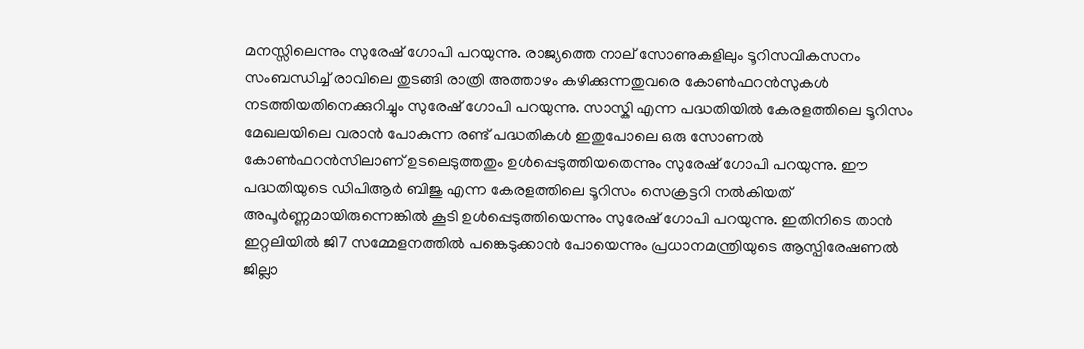മനസ്സിലെന്നും സുരേഷ് ഗോപി പറയുന്നു. രാജ്യത്തെ നാല് സോണുകളിലും ടൂറിസവികസനം സംബന്ധിച്ച് രാവിലെ തുടങ്ങി രാത്രി അത്താഴം കഴിക്കുന്നതുവരെ കോണ്‍ഫറന്‍സുകള്‍ നടത്തിയതിനെക്കുറിച്ചും സുരേഷ് ഗോപി പറയുന്നു. സാസ്കി എന്ന പദ്ധതിയില്‍ കേരളത്തിലെ ടൂറിസം മേഖലയിലെ വരാന്‍ പോകുന്ന രണ്ട് പദ്ധതികള്‍ ഇതുപോലെ ഒരു സോണല്‍ കോണ്‍ഫറന്‍സിലാണ് ഉടലെടുത്തതും ഉള്‍പ്പെടുത്തിയതെന്നും സുരേഷ് ഗോപി പറയുന്നു. ഈ പദ്ധതിയുടെ ഡിപിആര്‍ ബിജു എന്ന കേരളത്തിലെ ടൂറിസം സെക്രട്ടറി നല്‍കിയത് അപൂര്‍ണ്ണമായിരുന്നെങ്കില്‍ കൂടി ഉള്‍പ്പെടുത്തിയെന്നും സുരേഷ് ഗോപി പറയുന്നു. ഇതിനിടെ താന്‍ ഇറ്റലിയില്‍ ജി7 സമ്മേളനത്തില്‍ പങ്കെടുക്കാന്‍ പോയെന്നും പ്രധാനമന്ത്രിയുടെ ആസ്പിരേഷണല്‍ ജില്ലാ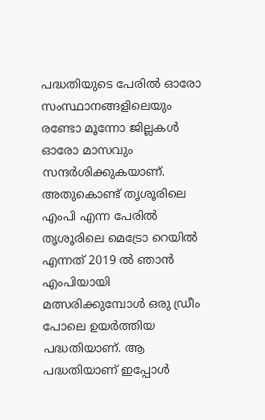പദ്ധതിയുടെ പേരില്‍ ഓരോ സംസ്ഥാനങ്ങളിലെയും രണ്ടോ മൂന്നോ ജില്ലകള്‍ ഓരോ മാസവും സന്ദര്‍ശിക്കുകയാണ്. അതുകൊണ്ട് തൃശൂരിലെ എംപി എന്ന പേരില്‍
തൃശൂരിലെ മെട്രോ റെയില്‍ എന്നത് 2019 ല്‍ ഞാന്‍ എംപിയായി മത്സരിക്കുമ്പോള്‍ ഒരു ഡ്രീം പോലെ ഉയര്‍ത്തിയ പദ്ധതിയാണ്. ആ പദ്ധതിയാണ് ഇപ്പോള്‍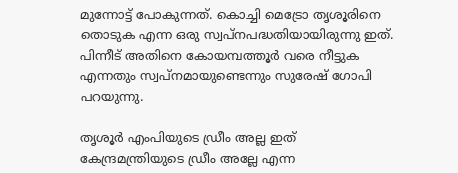മുന്നോട്ട് പോകുന്നത്. കൊച്ചി മെട്രോ തൃശൂരിനെ തൊടുക എന്ന ഒരു സ്വപ്നപദ്ധതിയായിരുന്നു ഇത്. പിന്നീട് അതിനെ കോയമ്പത്തൂര്‍ വരെ നീട്ടുക എന്നതും സ്വപ്നമായുണ്ടെന്നും സുരേഷ് ഗോപി പറയുന്നു.

തൃശൂര്‍ എംപിയുടെ ഡ്രീം അല്ല ഇത് കേന്ദ്രമന്ത്രിയുടെ ഡ്രീം അല്ലേ എന്ന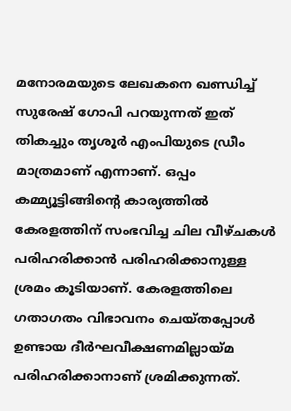മനോരമയുടെ ലേഖകനെ ഖണ്ഡിച്ച് സുരേഷ് ഗോപി പറയുന്നത് ഇത് തികച്ചും തൃശൂര്‍ എംപിയുടെ ഡ്രീം മാത്രമാണ് എന്നാണ്. ഒപ്പം കമ്മ്യൂട്ടിങ്ങിന്റെ കാര്യത്തില്‍ കേരളത്തിന് സംഭവിച്ച ചില വീഴ്ചകള്‍ പരിഹരിക്കാന്‍ പരിഹരിക്കാനുള്ള ശ്രമം കൂടിയാണ്. കേരളത്തിലെ ഗതാഗതം വിഭാവനം ചെയ്തപ്പോള്‍ ഉണ്ടായ ദീര്‍ഘവീക്ഷണമില്ലായ്‌മ പരിഹരിക്കാനാണ് ശ്രമിക്കുന്നത്.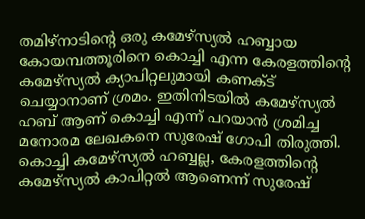തമിഴ്നാടിന്റെ ഒരു കമേഴ്സ്യല്‍ ഹബ്ബായ കോയമ്പത്തൂരിനെ കൊച്ചി എന്ന കേരളത്തിന്റെ കമേഴ്സ്യല്‍ ക്യാപിറ്റലുമായി കണക്ട് ചെയ്യാനാണ് ശ്രമം. ഇതിനിടയില്‍ കമേഴ്സ്യല്‍ ഹബ് ആണ് കൊച്ചി എന്ന് പറയാന്‍ ശ്രമിച്ച മനോരമ ലേഖകനെ സുരേഷ് ഗോപി തിരുത്തി. കൊച്ചി കമേഴ്സ്യല്‍ ഹബ്ബല്ല, കേരളത്തിന്റെ കമേഴ്സ്യല്‍ കാപിറ്റല്‍ ആണെന്ന് സുരേഷ്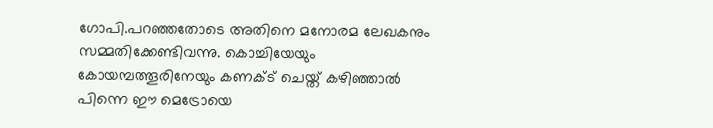ഗോപി.പറഞ്ഞതോടെ അതിനെ മനോരമ ലേഖകനും സമ്മതിക്കേണ്ടിവന്നു. കൊച്ചിയേയും കോയമ്പത്തൂരിനേയും കണക്ട് ചെയ്ത് കഴിഞ്ഞാല്‍ പിന്നെ ഈ മെട്രോയെ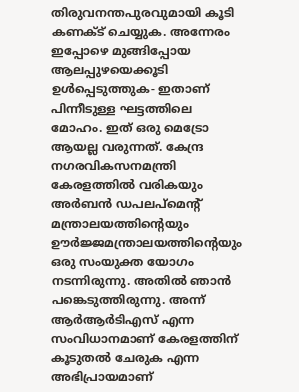തിരുവനന്തപുരവുമായി കൂടി കണക്ട് ചെയ്യുക. അന്നേരം ഇപ്പോഴെ മുങ്ങിപ്പോയ ആലപ്പുഴയെക്കൂടി ഉള്‍പ്പെടുത്തുക- ഇതാണ് പിന്നീടുള്ള ഘട്ടത്തിലെ മോഹം. ഇത് ഒരു മെട്രോ ആയല്ല വരുന്നത്. കേന്ദ്ര നഗരവികസനമന്ത്രി കേരളത്തില്‍ വരികയും അര്‍ബന്‍ ഡപലപ്മെന്‍റ് മന്ത്രാലയത്തിന്റെയും ഊര്‍ജ്ജമന്ത്രാലയത്തിന്റെയും ഒരു സംയുക്ത യോഗം നടന്നിരുന്നു. അതില്‍ ഞാന്‍ പങ്കെടുത്തിരുന്നു. അന്ന് ആര്‍ആര്‍ടിഎസ് എന്ന സംവിധാനമാണ് കേരളത്തിന് കൂടുതല്‍ ചേരുക എന്ന അഭിപ്രായമാണ്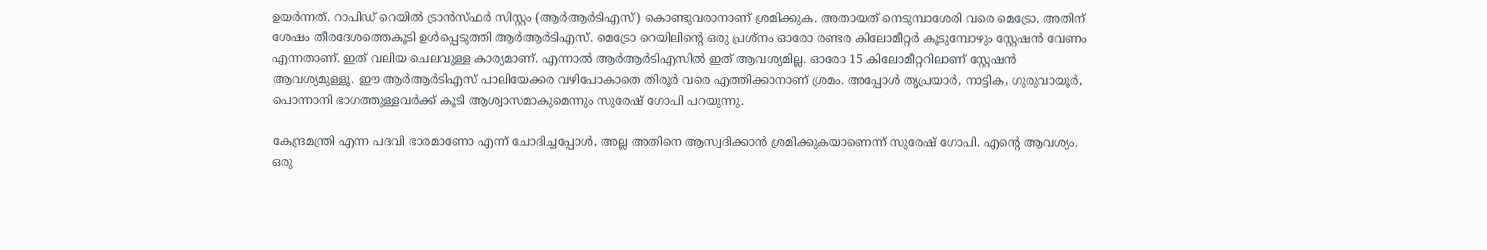ഉയര്‍ന്നത്. റാപിഡ് റെയില്‍ ട്രാന്‍സ്ഫര്‍ സിസ്റ്റം (ആര്‍ആര്‍ടിഎസ്) കൊണ്ടുവരാനാണ് ശ്രമിക്കുക. അതായത് നെടുമ്പാശേരി വരെ മെട്രോ. അതിന് ശേഷം തീരദേശത്തെകൂടി ഉള്‍പ്പെടുത്തി ആര്‍ആര്‍ടിഎസ്. മെട്രോ റെയിലിന്റെ ഒരു പ്രശ്നം ഓരോ രണ്ടര കിലോമീറ്റര്‍ കൂടുമ്പോഴും സ്റ്റേഷന്‍ വേണം എന്നതാണ്. ഇത് വലിയ ചെലവുള്ള കാര്യമാണ്. എന്നാല്‍ ആര്‍ആര്‍ടിഎസില്‍ ഇത് ആവശ്യമില്ല. ഓരോ 15 കിലോമീറ്ററിലാണ് സ്റ്റേഷന്‍ ആവശ്യമുള്ളൂ. ഈ ആര്‍ആര്‍ടിഎസ് പാലിയേക്കര വഴിപോകാതെ തിരൂര്‍ വരെ എത്തിക്കാനാണ് ശ്രമം. അപ്പോള്‍ തൃപ്രയാര്‍, നാട്ടിക, ഗുരുവായൂര്‍, പൊന്നാനി ഭാഗത്തുള്ളവര്‍ക്ക് കൂടി ആശ്വാസമാകുമെന്നും സുരേഷ് ഗോപി പറയുന്നു.

കേന്ദ്രമന്ത്രി എന്ന പദവി ഭാരമാണോ എന്ന് ചോദിച്ചപ്പോള്‍, അല്ല അതിനെ ആസ്വദിക്കാന്‍ ശ്രമിക്കുകയാണെന്ന് സുരേഷ് ഗോപി. എന്റെ ആവശ്യം. ഒരു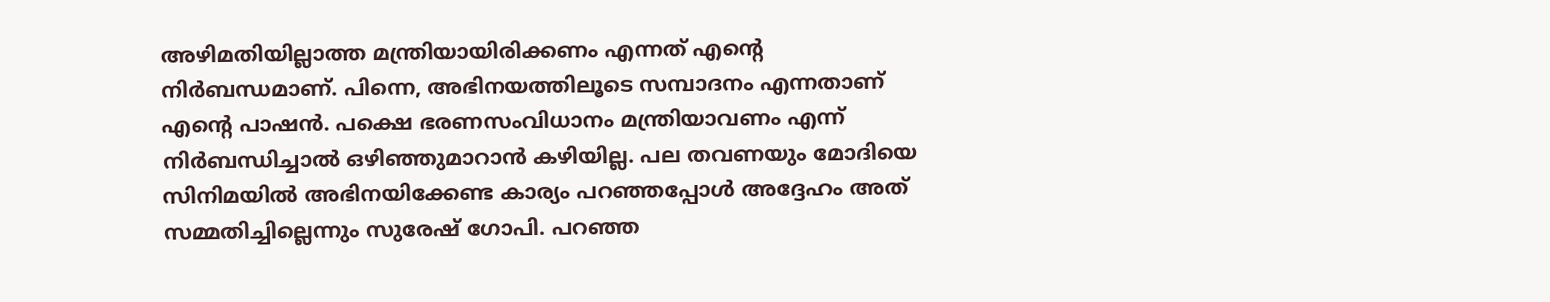അഴിമതിയില്ലാത്ത മന്ത്രിയായിരിക്കണം എന്നത് എന്റെ നിര്‍ബന്ധമാണ്. പിന്നെ, അഭിനയത്തിലൂടെ സമ്പാദനം എന്നതാണ് എന്റെ പാഷന്‍. പക്ഷെ ഭരണസംവിധാനം മന്ത്രിയാവണം എന്ന് നിര്‍ബന്ധിച്ചാല്‍ ഒഴിഞ്ഞുമാറാന്‍ കഴിയില്ല. പല തവണയും മോദിയെ സിനിമയില്‍ അഭിനയിക്കേണ്ട കാര്യം പറഞ്ഞപ്പോള്‍ അദ്ദേഹം അത് സമ്മതിച്ചില്ലെന്നും സുരേഷ് ഗോപി. പറഞ്ഞ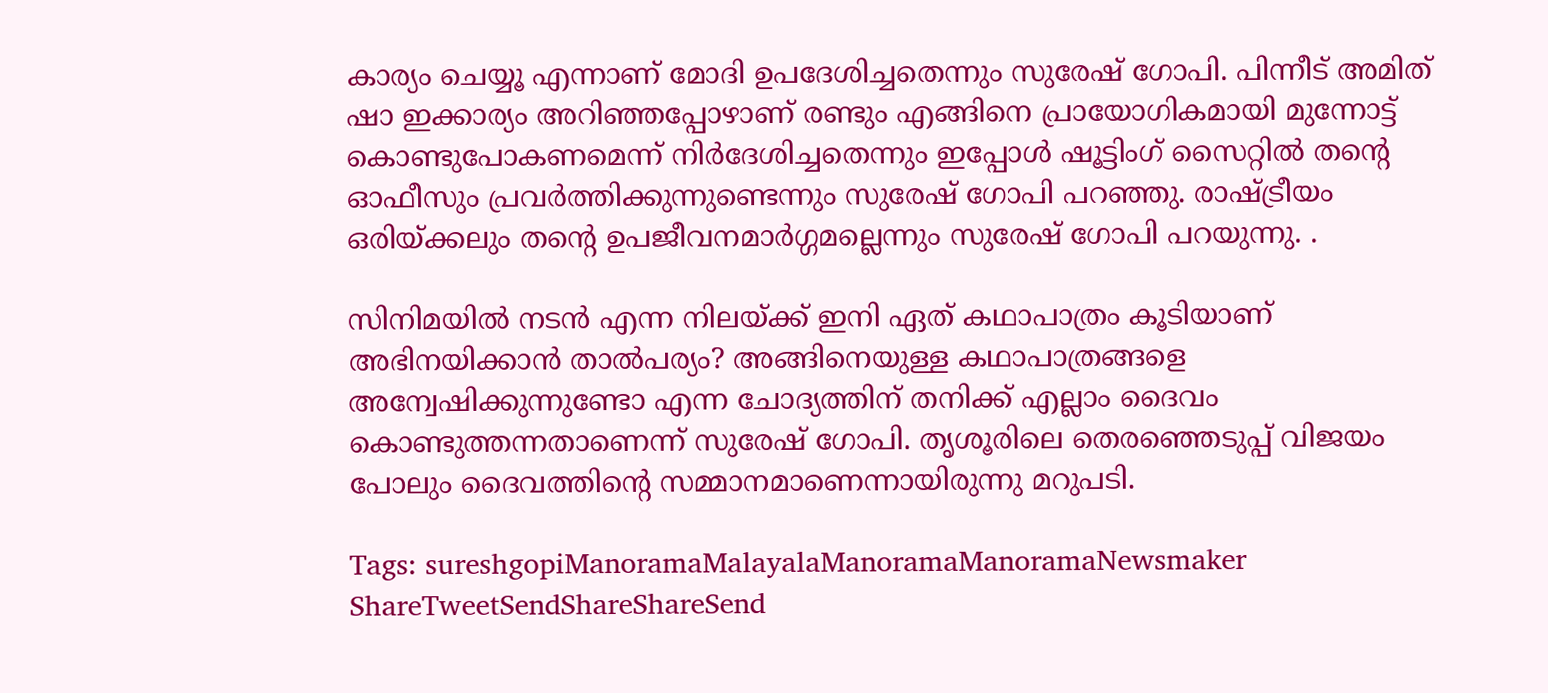കാര്യം ചെയ്യൂ എന്നാണ് മോദി ഉപദേശിച്ചതെന്നും സുരേഷ് ഗോപി. പിന്നീട് അമിത് ഷാ ഇക്കാര്യം അറി‍ഞ്ഞപ്പോഴാണ് രണ്ടും എങ്ങിനെ പ്രായോഗികമായി മുന്നോട്ട് കൊണ്ടുപോകണമെന്ന് നിര്‍ദേശിച്ചതെന്നും ഇപ്പോള്‍ ഷൂട്ടിംഗ് സൈറ്റില്‍ തന്റെ ഓഫീസും പ്രവര്‍ത്തിക്കുന്നുണ്ടെന്നും സുരേഷ് ഗോപി പറഞ്ഞു. രാഷ്‌ട്രീയം ഒരിയ്‌ക്കലും തന്റെ ഉപജീവനമാര്‍ഗ്ഗമല്ലെന്നും സുരേഷ് ഗോപി പറയുന്നു. .

സിനിമയില്‍ നടന്‍ എന്ന നിലയ്‌ക്ക് ഇനി ഏത് കഥാപാത്രം കൂടിയാണ് അഭിനയിക്കാന്‍ താല്‍പര്യം? അങ്ങിനെയുള്ള കഥാപാത്രങ്ങളെ അന്വേഷിക്കുന്നുണ്ടോ എന്ന ചോദ്യത്തിന് തനിക്ക് എല്ലാം ദൈവം കൊണ്ടുത്തന്നതാണെന്ന് സുരേഷ് ഗോപി. തൃശൂരിലെ തെരഞ്ഞെടുപ്പ് വിജയം പോലും ദൈവത്തിന്റെ സമ്മാനമാണെന്നായിരുന്നു മറുപടി.

Tags: sureshgopiManoramaMalayalaManoramaManoramaNewsmaker
ShareTweetSendShareShareSend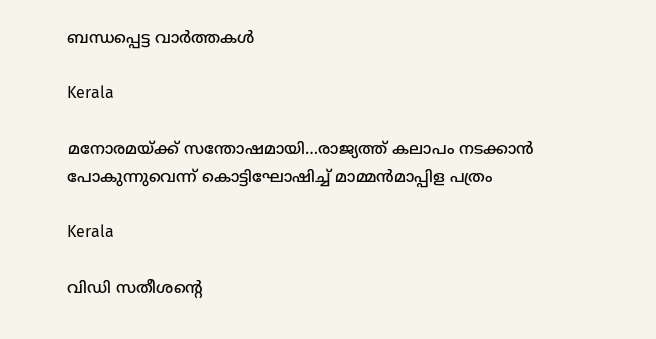ബന്ധപ്പെട്ട വാര്‍ത്തകള്‍

Kerala

മനോരമയ്‌ക്ക് സന്തോഷമായി…രാജ്യത്ത് കലാപം നടക്കാന്‍ പോകുന്നുവെന്ന് കൊട്ടിഘോഷിച്ച് മാമ്മന്‍മാപ്പിള പത്രം

Kerala

വിഡി സതീശന്റെ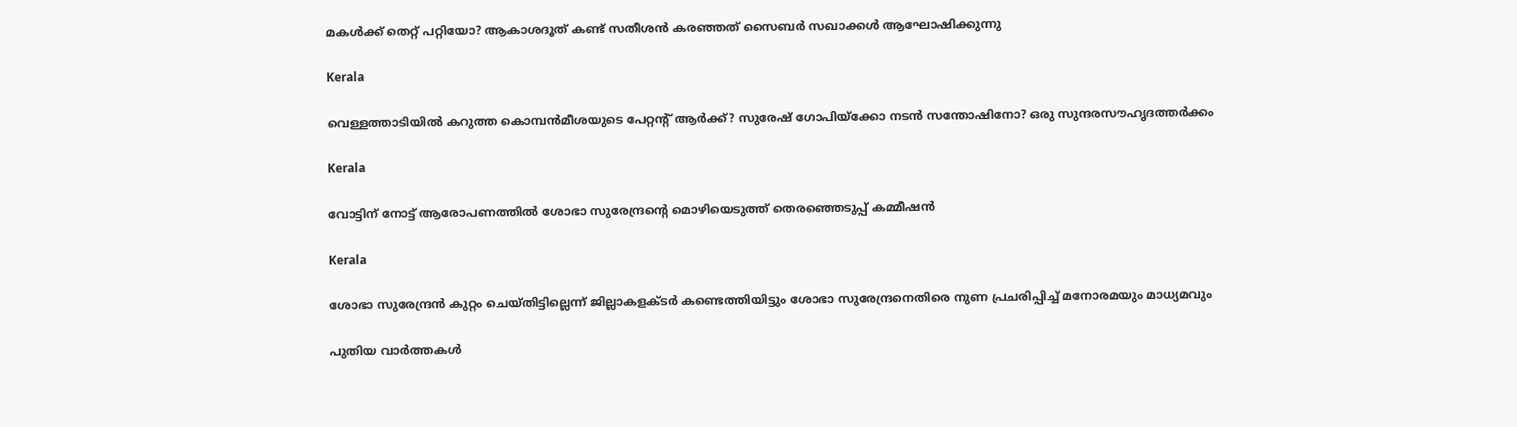മകള്‍ക്ക് തെറ്റ് പറ്റിയോ? ആകാശദൂത് കണ്ട് സതീശന്‍ കരഞ്ഞത് സൈബര്‍ സഖാക്കള്‍ ആഘോഷിക്കുന്നു

Kerala

വെള്ളത്താടിയില്‍ കറുത്ത കൊമ്പന്‍മീശയുടെ പേറ്റന്‍റ് ആര്‍ക്ക്? സുരേഷ് ഗോപിയ്‌ക്കോ നടന്‍ സന്തോഷിനോ? ഒരു സുന്ദരസൗഹൃദത്തര്‍ക്കം

Kerala

വോട്ടിന് നോട്ട് ആരോപണത്തില്‍ ശോഭാ സുരേന്ദ്രന്റെ മൊഴിയെടുത്ത് തെരഞ്ഞെടുപ്പ് കമ്മീഷന്‍

Kerala

ശോഭാ സുരേന്ദ്രന്‍ കുറ്റം ചെയ്തിട്ടില്ലെന്ന് ജില്ലാകളക്ടര്‍ കണ്ടെത്തിയിട്ടും ശോഭാ സുരേന്ദ്രനെതിരെ നുണ പ്രചരിപ്പിച്ച് മനോരമയും മാധ്യമവും

പുതിയ വാര്‍ത്തകള്‍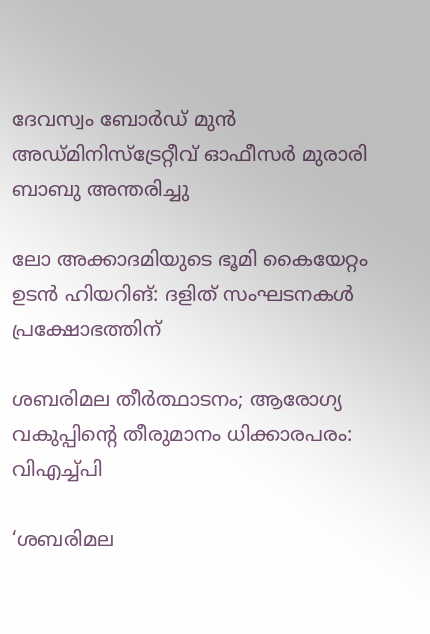ദേവസ്വം ബോർഡ് മുൻ അഡ്മിനിസ്ട്രേറ്റീവ് ഓഫീസര്‍ മുരാരി ബാബു അന്തരിച്ചു

ലോ അക്കാദമിയുടെ ഭൂമി കൈയേറ്റം ഉടന്‍ ഹിയറിങ്: ദളിത് സംഘടനകള്‍ പ്രക്ഷോഭത്തിന്

ശബരിമല തീര്‍ത്ഥാടനം; ആരോഗ്യ വകുപ്പിന്റെ തീരുമാനം ധിക്കാരപരം: വിഎച്ച്പി

‘ശബരിമല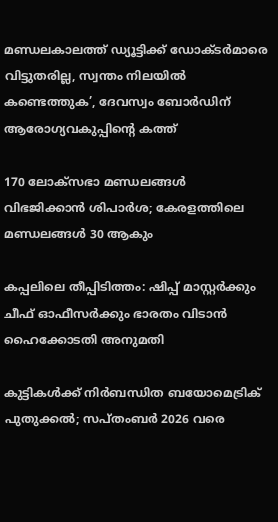മണ്ഡലകാലത്ത് ഡ്യൂട്ടിക്ക് ഡോക്ടർമാരെ വിട്ടുതരില്ല, സ്വന്തം നിലയിൽ കണ്ടെത്തുക’, ദേവസ്വം ബോർഡിന് ആരോഗ്യവകുപ്പിന്റെ കത്ത്

170 ലോക്‌സഭാ മണ്ഡലങ്ങള്‍ വിഭജിക്കാന്‍ ശിപാര്‍ശ; കേരളത്തിലെ മണ്ഡലങ്ങള്‍ 30 ആകും

കപ്പലിലെ തീപ്പിടിത്തം: ഷിപ്പ് മാസ്റ്റര്‍ക്കും ചീഫ് ഓഫീസര്‍ക്കും ഭാരതം വിടാന്‍ ഹൈക്കോടതി അനുമതി

കുട്ടികള്‍ക്ക് നിര്‍ബന്ധിത ബയോമെട്രിക് പുതുക്കല്‍; സപ്തംബര്‍ 2026 വരെ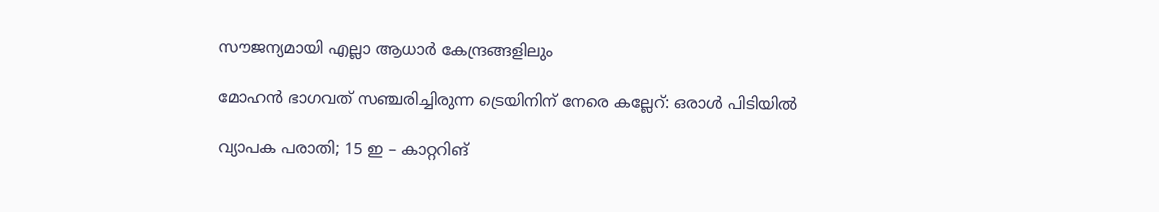സൗജന്യമായി എല്ലാ ആധാര്‍ കേന്ദ്രങ്ങളിലും

മോഹന്‍ ഭാഗവത് സഞ്ചരിച്ചിരുന്ന ട്രെയിനിന് നേരെ കല്ലേറ്: ഒരാള്‍ പിടിയില്‍

വ്യാപക പരാതി; 15 ഇ – കാറ്ററിങ്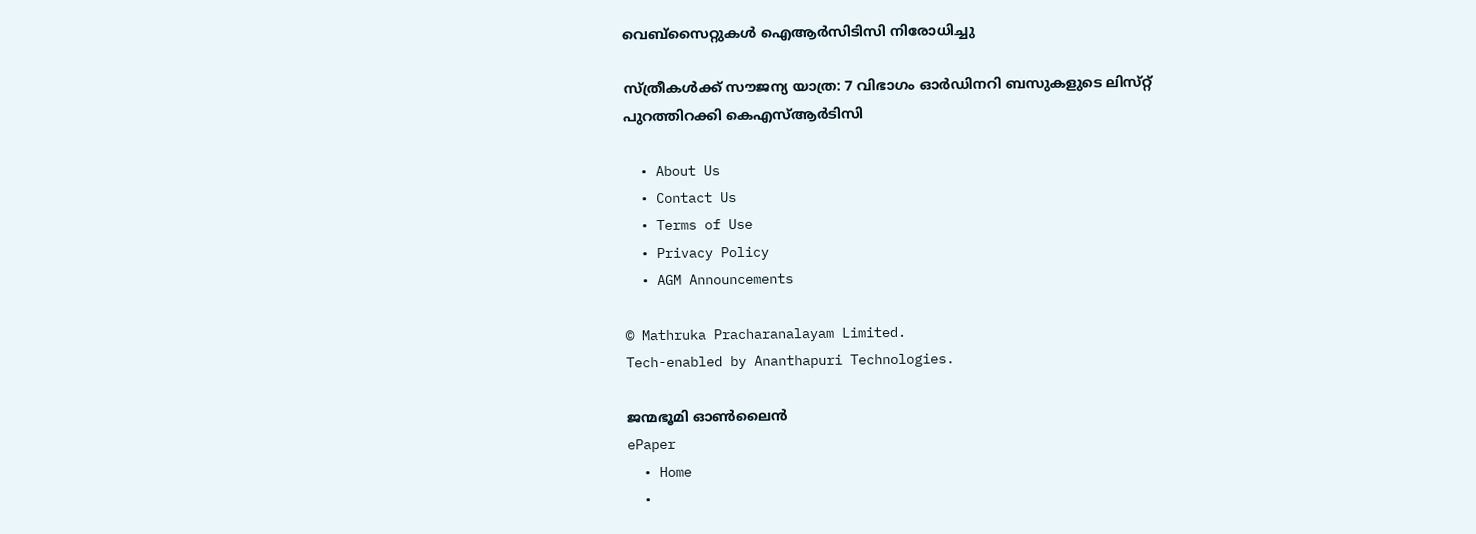വെബ്‌സൈറ്റുകള്‍ ഐആര്‍സിടിസി നിരോധിച്ചു

സ്ത്രീകൾക്ക് സൗജന്യ യാത്ര: 7 വിഭാഗം ഓർഡിനറി ബസുകളുടെ ലിസ്‌റ്റ് പുറത്തിറക്കി കെഎസ്ആർടിസി

  • About Us
  • Contact Us
  • Terms of Use
  • Privacy Policy
  • AGM Announcements

© Mathruka Pracharanalayam Limited.
Tech-enabled by Ananthapuri Technologies.

ജന്മഭൂമി ഓണ്‍ലൈന്‍
ePaper
  • Home
  •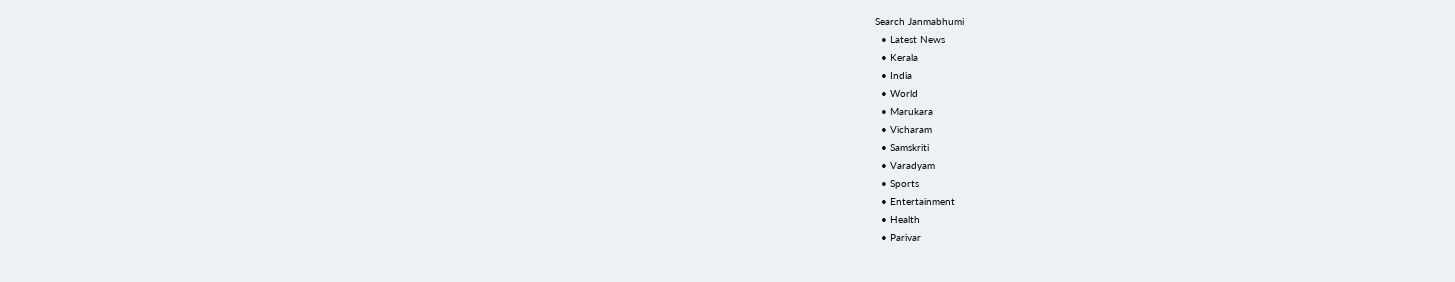Search Janmabhumi
  • Latest News
  • Kerala
  • India
  • World
  • Marukara
  • Vicharam
  • Samskriti
  • Varadyam
  • Sports
  • Entertainment
  • Health
  • Parivar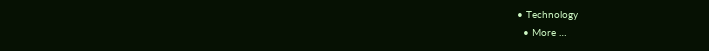• Technology
  • More …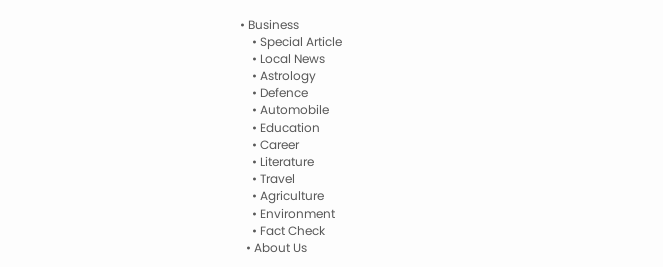• Business
    • Special Article
    • Local News
    • Astrology
    • Defence
    • Automobile
    • Education
    • Career
    • Literature
    • Travel
    • Agriculture
    • Environment
    • Fact Check
  • About Us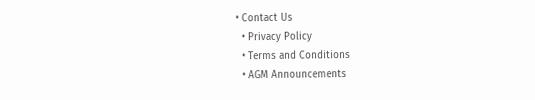• Contact Us
  • Privacy Policy
  • Terms and Conditions
  • AGM Announcements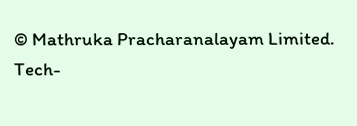© Mathruka Pracharanalayam Limited.
Tech-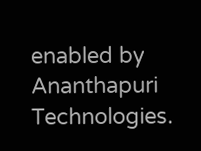enabled by Ananthapuri Technologies.